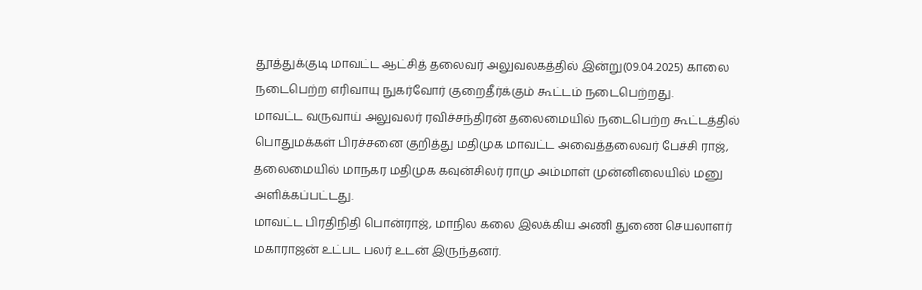தூத்துக்குடி மாவட்ட ஆட்சித் தலைவர் அலுவலகத்தில் இன்று(09.04.2025) காலை நடைபெற்ற எரிவாயு நுகர்வோர் குறைதீர்க்கும் கூட்டம் நடைபெற்றது.
மாவட்ட வருவாய் அலுவலர் ரவிச்சந்திரன் தலைமையில் நடைபெற்ற கூட்டத்தில் பொதுமக்கள் பிரச்சனை குறித்து மதிமுக மாவட்ட அவைத்தலைவர் பேச்சி ராஜ், தலைமையில் மாநகர மதிமுக கவுன்சிலர் ராமு அம்மாள் முன்னிலையில் மனு அளிக்கப்பட்டது.
மாவட்ட பிரதிநிதி பொன்ராஜ், மாநில கலை இலக்கிய அணி துணை செயலாளர் மகாராஜன் உட்பட பலர் உடன் இருந்தனர்.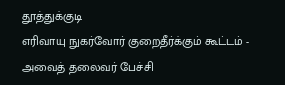தூத்துக்குடி
எரிவாயு நுகர்வோர் குறைதீர்க்கும் கூட்டம் - அவைத் தலைவர் பேச்சி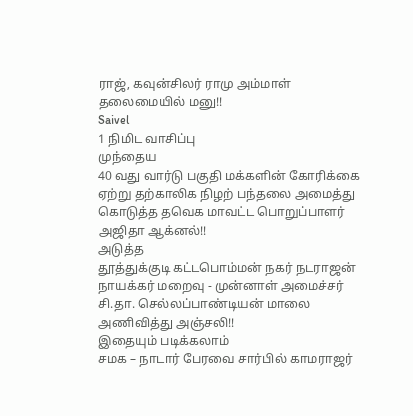ராஜ், கவுன்சிலர் ராமு அம்மாள் தலைமையில் மனு!!
Saivel
1 நிமிட வாசிப்பு
முந்தைய
40 வது வார்டு பகுதி மக்களின் கோரிக்கை ஏற்று தற்காலிக நிழற் பந்தலை அமைத்து கொடுத்த தவெக மாவட்ட பொறுப்பாளர் அஜிதா ஆக்னல்!!
அடுத்த
தூத்துக்குடி கட்டபொம்மன் நகர் நடராஜன் நாயக்கர் மறைவு - முன்னாள் அமைச்சர் சி.தா. செல்லப்பாண்டியன் மாலை அணிவித்து அஞ்சலி!!
இதையும் படிக்கலாம்
சமக – நாடார் பேரவை சார்பில் காமராஜர்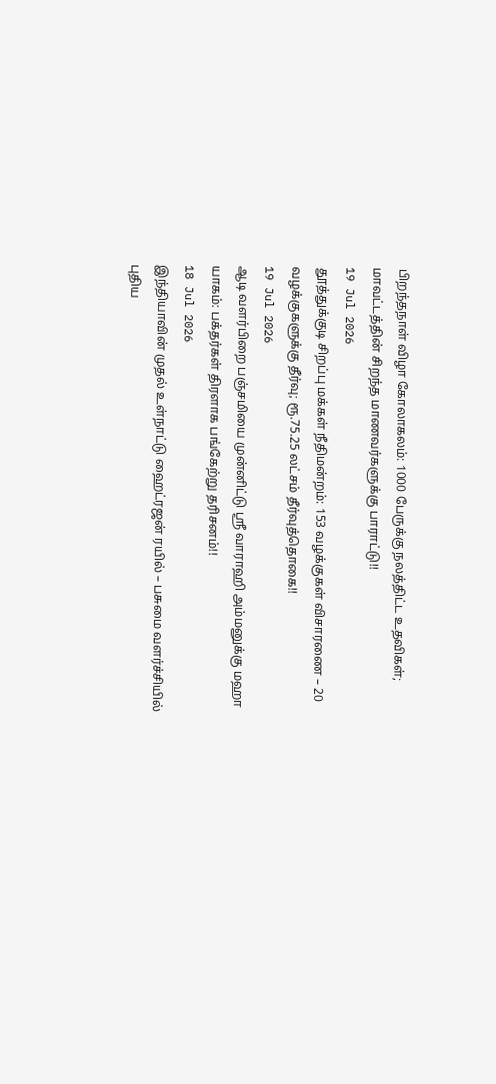பிறந்தநாள் விழா கோலாகலம்: 1000 பேருக்கு நலத்திட்ட உதவிகள்; மாவட்டத்தின் சிறந்த மாணவர்களுக்கு பாராட்டு!!
19 Jul 2026
தூத்துக்குடி சிறப்பு மக்கள் நீதிமன்றம்: 153 வழக்குகள் விசாரணை – 20 வழக்குகளுக்கு தீர்வு; ரூ.75.25 லட்சம் தீர்வுத்தொகை!!
19 Jul 2026
ஆடி வளர்பிறை பஞ்சமியை முன்னிட்டு ஸ்ரீ வாராஹி அம்மனுக்கு மஹா யாகம்: பக்தர்கள் திரளாக பங்கேற்று தரிசனம்!!
18 Jul 2026
இந்தியாவின் முதல் உள்நாட்டு ஹைட்ரஜன் ரயில் – பசுமை வளர்ச்சியில் புதிய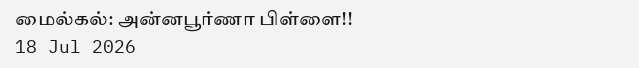மைல்கல்: அன்னபூர்ணா பிள்ளை!!
18 Jul 2026